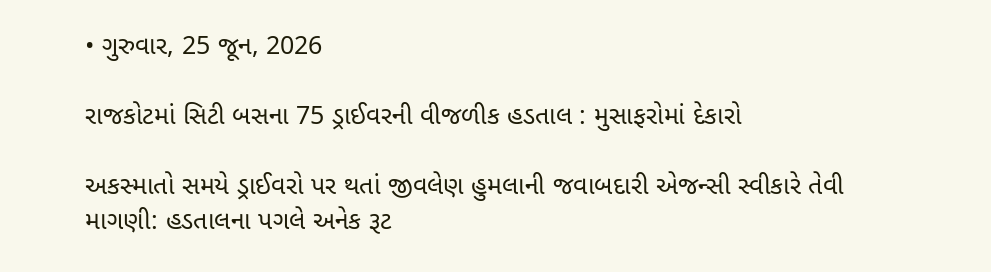• ગુરુવાર, 25 જૂન, 2026

રાજકોટમાં સિટી બસના 75 ડ્રાઈવરની વીજળીક હડતાલ : મુસાફરોમાં દેકારો

અકસ્માતો સમયે ડ્રાઈવરો પર થતાં જીવલેણ હુમલાની જવાબદારી એજન્સી સ્વીકારે તેવી માગણી: હડતાલના પગલે અનેક રૂટ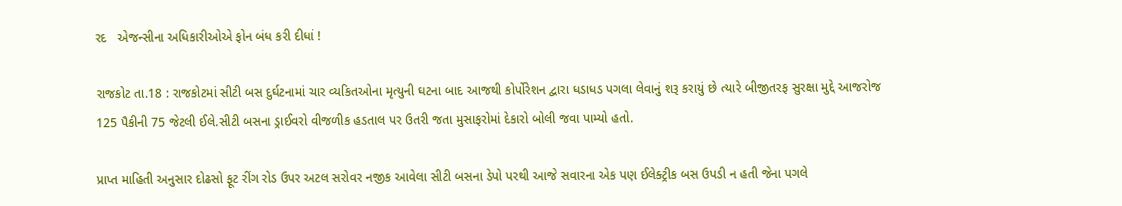રદ   એજન્સીના અધિકારીઓએ ફોન બંધ કરી દીધાં !

રાજકોટ તા.18 : રાજકોટમાં સીટી બસ દુર્ઘટનામાં ચાર વ્યકિતઓના મૃત્યુની ઘટના બાદ આજથી કોર્પોરેશન દ્વારા ધડાધડ પગલા લેવાનું શરૂ કરાયું છે ત્યારે બીજીતરફ સુરક્ષા મુદ્દે આજરોજ 125 પૈકીની 75 જેટલી ઈલે.સીટી બસના ડ્રાઈવરો વીજળીક હડતાલ પર ઉતરી જતા મુસાફરોમાં દેકારો બોલી જવા પામ્યો હતો.

પ્રાપ્ત માહિતી અનુસાર દોઢસો ફૂટ રીંગ રોડ ઉપર અટલ સરોવર નજીક આવેલા સીટી બસના ડેપો પરથી આજે સવારના એક પણ ઈલેક્ટ્રીક બસ ઉપડી ન હતી જેના પગલે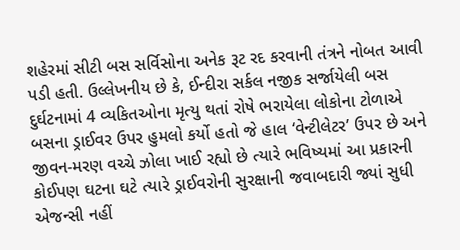શહેરમાં સીટી બસ સર્વિસોના અનેક રૂટ રદ કરવાની તંત્રને નોબત આવી પડી હતી. ઉલ્લેખનીય છે કે, ઈન્દીરા સર્કલ નજીક સર્જાયેલી બસ દુર્ઘટનામાં 4 વ્યકિતઓના મૃત્યુ થતાં રોષે ભરાયેલા લોકોના ટોળાએ બસના ડ્રાઈવર ઉપર હુમલો કર્યો હતો જે હાલ ‘વેન્ટીલેટર’ ઉપર છે અને જીવન-મરણ વચ્ચે ઝોલા ખાઈ રહ્યો છે ત્યારે ભવિષ્યમાં આ પ્રકારની કોઈપણ ઘટના ઘટે ત્યારે ડ્રાઈવરોની સુરક્ષાની જવાબદારી જ્યાં સુધી એજન્સી નહીં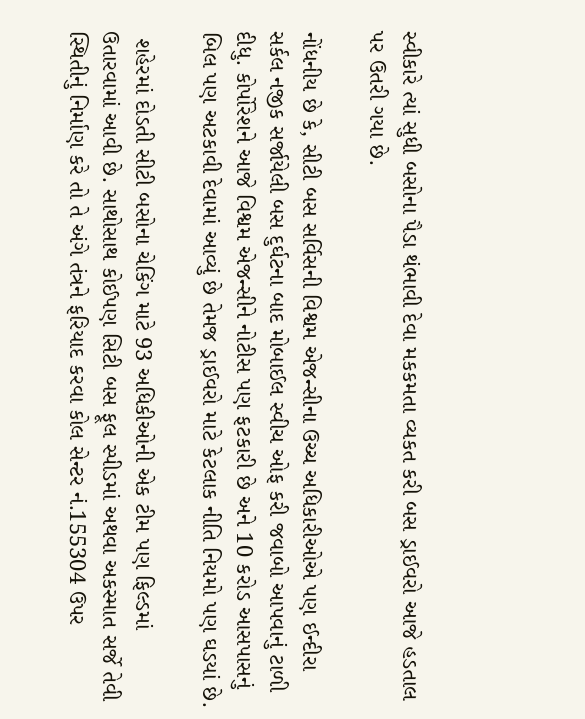સ્વીકારે ત્યાં સુધી બસોના પૈડા થંભાવી દેવા મકકમતા વ્યકત કરી બસ ડ્રાઈવરો આજે હડતાલ પર ઉતરી ગયા છે.

નોંધનીય છે કે, સીટી બસ સર્વિસની વિશ્વમ એજન્સીના ઉચ્ચ અધિકારીઓએ પણ ઈન્દીરા સર્કલ નજીક સર્જાયેલી બસ દુર્ઘટના બાદ મોબાઈલ સ્વીચ ઓફ કરી જવાબો આપવાનું ટાળી દીધુ. કોર્પોરેશને આજે વિશ્વમ એજન્સીને નોટીસ પણ ફટકારી છે અને 10 કરોડ આસપાસનું બિલ પણ અટકાવી દેવામાં આવ્યું છે તેમજ ડ્રાઈવરો માટે કેટલાક નીતિ નિયમો પણ ઘડયાં છે.

 શહેરમાં દોડતી સીટી બસોના ચેકિંગ માટે 93 અધિકીઓની એક ટીમ પણ ફિલ્ડમાં ઉતારવામાં આવી છે. સાથોસાથ કોઈપણ સિટી બસ ફૂલ સ્પીડમાં અથવા અકસ્માત સર્જે તેવી સ્થિતીનું નિર્માણ કરે તો તે અંગે તંત્રને ફરિયાદ કરવા કોલ સેન્ટર નં.155304 ઉપર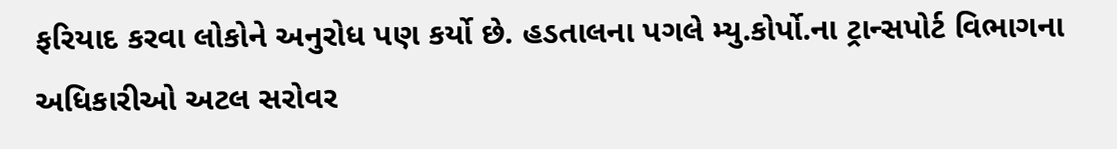ફરિયાદ કરવા લોકોને અનુરોધ પણ કર્યો છે. હડતાલના પગલે મ્યુ.કોર્પો.ના ટ્રાન્સપોર્ટ વિભાગના અધિકારીઓ અટલ સરોવર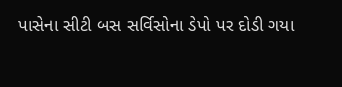પાસેના સીટી બસ સર્વિસોના ડેપો પર દોડી ગયા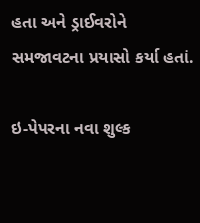હતા અને ડ્રાઈવરોને સમજાવટના પ્રયાસો કર્યા હતાં.

ઇ-પેપરના નવા શુલ્ક